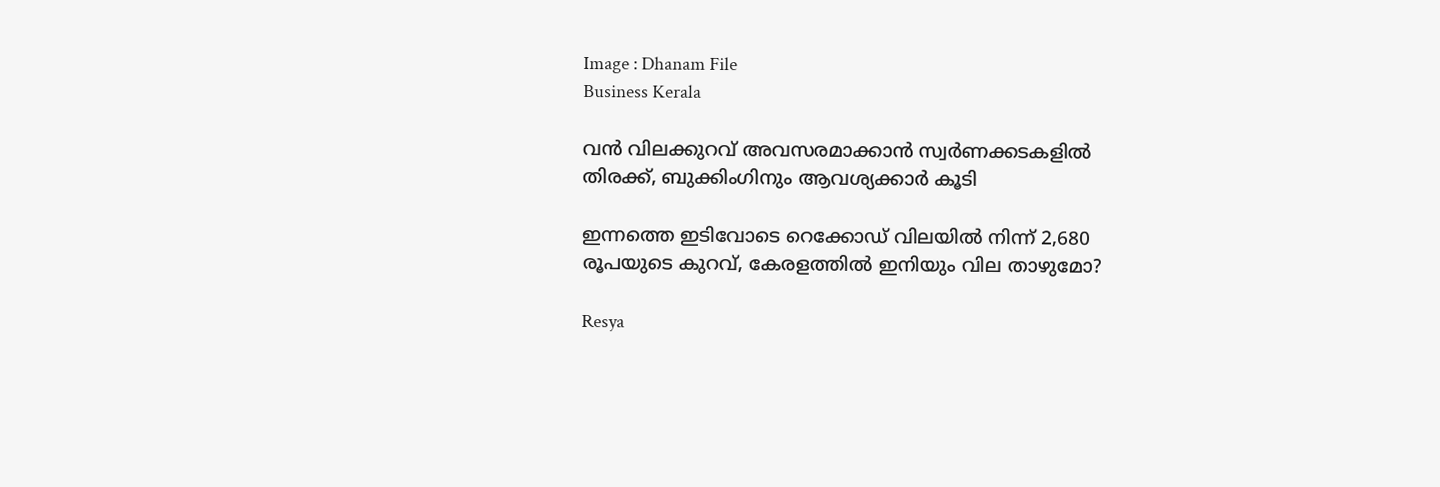Image : Dhanam File
Business Kerala

വന്‍ വിലക്കുറവ് അവസരമാക്കാന്‍ സ്വര്‍ണക്കടകളില്‍ തിരക്ക്, ബുക്കിംഗിനും ആവശ്യക്കാര്‍ കൂടി

ഇന്നത്തെ ഇടിവോടെ റെക്കോഡ് വിലയില്‍ നിന്ന് 2,680 രൂപയുടെ കുറവ്, കേരളത്തില്‍ ഇനിയും വില താഴുമോ?

Resya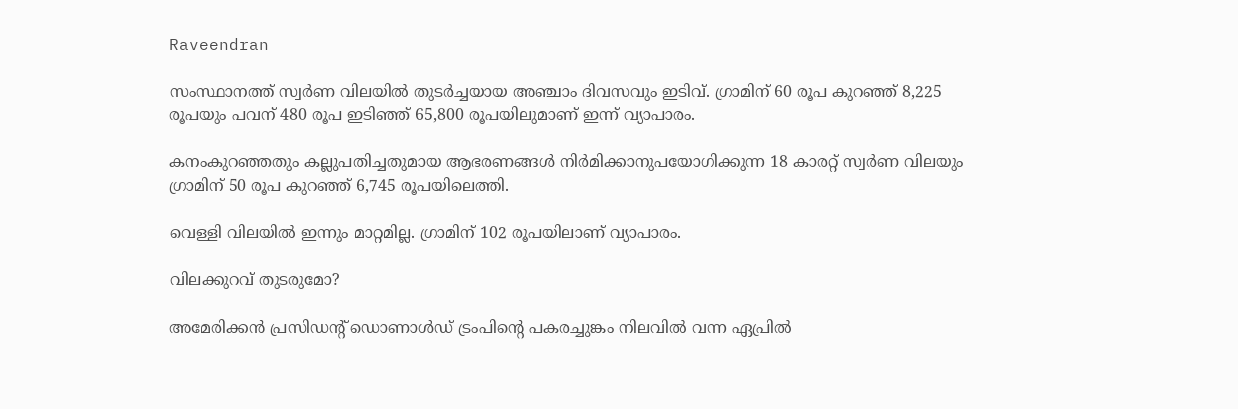Raveendran

സംസ്ഥാനത്ത് സ്വര്‍ണ വിലയില്‍ തുടര്‍ച്ചയായ അഞ്ചാം ദിവസവും ഇടിവ്. ഗ്രാമിന് 60 രൂപ കുറഞ്ഞ് 8,225 രൂപയും പവന് 480 രൂപ ഇടിഞ്ഞ് 65,800 രൂപയിലുമാണ് ഇന്ന് വ്യാപാരം.

കനംകുറഞ്ഞതും കല്ലുപതിച്ചതുമായ ആഭരണങ്ങള്‍ നിര്‍മിക്കാനുപയോഗിക്കുന്ന 18 കാരറ്റ് സ്വര്‍ണ വിലയും ഗ്രാമിന് 50 രൂപ കുറഞ്ഞ് 6,745 രൂപയിലെത്തി.

വെള്ളി വിലയില്‍ ഇന്നും മാറ്റമില്ല. ഗ്രാമിന് 102 രൂപയിലാണ് വ്യാപാരം.

വിലക്കുറവ് തുടരുമോ?

അമേരിക്കന്‍ പ്രസിഡന്റ് ഡൊണാള്‍ഡ് ട്രംപിന്റെ പകരച്ചുങ്കം നിലവില്‍ വന്ന ഏപ്രില്‍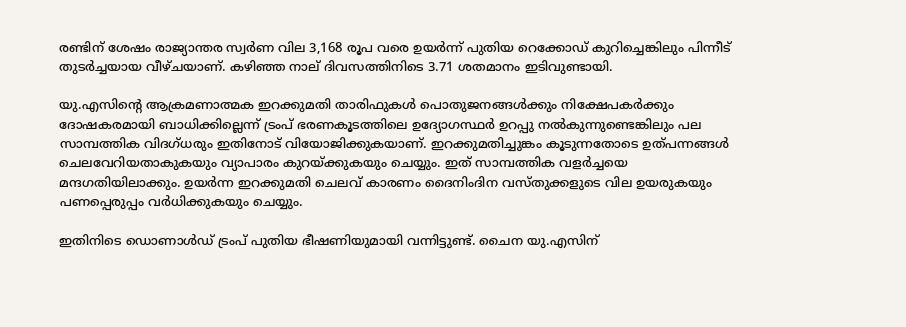രണ്ടിന് ശേഷം രാജ്യാന്തര സ്വര്‍ണ വില 3,168 രൂപ വരെ ഉയര്‍ന്ന് പുതിയ റെക്കോഡ് കുറിച്ചെങ്കിലും പിന്നീട് തുടര്‍ച്ചയായ വീഴ്ചയാണ്. കഴിഞ്ഞ നാല് ദിവസത്തിനിടെ 3.71 ശതമാനം ഇടിവുണ്ടായി.

യു.എസിന്റെ ആക്രമണാത്മക ഇറക്കുമതി താരിഫുകള്‍ പൊതുജനങ്ങള്‍ക്കും നിക്ഷേപകര്‍ക്കും ദോഷകരമായി ബാധിക്കില്ലെന്ന് ട്രംപ് ഭരണകൂടത്തിലെ ഉദ്യോഗസ്ഥര്‍ ഉറപ്പു നല്‍കുന്നുണ്ടെങ്കിലും പല സാമ്പത്തിക വിദഗ്ധരും ഇതിനോട് വിയോജിക്കുകയാണ്. ഇറക്കുമതിച്ചുങ്കം കൂടുന്നതോടെ ഉത്പന്നങ്ങള്‍ ചെലവേറിയതാകുകയും വ്യാപാരം കുറയ്ക്കുകയും ചെയ്യും. ഇത് സാമ്പത്തിക വളര്‍ച്ചയെ മന്ദഗതിയിലാക്കും. ഉയര്‍ന്ന ഇറക്കുമതി ചെലവ് കാരണം ദൈനിംദിന വസ്തുക്കളുടെ വില ഉയരുകയും പണപ്പെരുപ്പം വര്‍ധിക്കുകയും ചെയ്യും.

ഇതിനിടെ ഡൊണാള്‍ഡ് ട്രംപ് പുതിയ ഭീഷണിയുമായി വന്നിട്ടുണ്ട്. ചൈന യു.എസിന്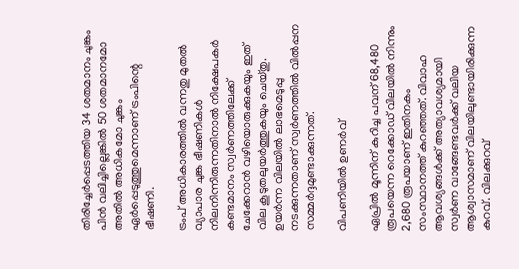തിരിച്ചേര്‍പ്പെടത്തിയ 34 ശതമാനം ചുങ്കം പിന്‍ വലിച്ചില്ലെങ്കില്‍ 50 ശതമാനമോ അതില്‍ അധികമോ ചുങ്കം ഏര്‍പ്പെടുത്തുമെന്നാണ് ട്രംപിന്റെ ഭീഷണി.

ട്രംപ് അധികാരത്തില്‍ വന്നതു മുതല്‍ വ്യാപാര ചുങ്ക ഭീഷണികള്‍ നിലനിന്നിരുന്നതിനാല്‍ നിക്ഷേപകര്‍ കണ്ടമാനം സ്വര്‍ണത്തിലേക്ക് ചേക്കേറാന്‍ വഴിയൊരുക്കുകയും ഇത് വില കൂടുതലുയര്‍ത്തുകയും ചെയ്തു. ഉയര്‍ന്ന വിലയില്‍ ലാഭമെടുപ്പു നടക്കുന്നതാണ് സ്വര്‍ണത്തില്‍ വില്‍പ്പന സമ്മര്‍ദ്ദമുണ്ടാക്കുന്നത്.

വിപണിയില്‍ ഉണര്‍വ്‌

ഏപ്രില്‍ മൂന്നിന് കുറിച്ച പവന് 68,480 രൂപയെന്ന റെക്കോഡ് വിലയില്‍ നിന്നും 2,680 രൂപയാണ് ഇതിനകം സംസ്ഥാനത്ത് കുറഞ്ഞത്. വിവാഹ ആവശ്യങ്ങള്‍ക്ക് അത്യാവശ്യമായി സ്വര്‍ണ വാങ്ങേണ്ടവര്‍ക്ക് വലിയ ആശ്വാസമാണ് വിലയിലുണ്ടായിരിക്കുന്ന കുറവ്. വിലക്കുറവ്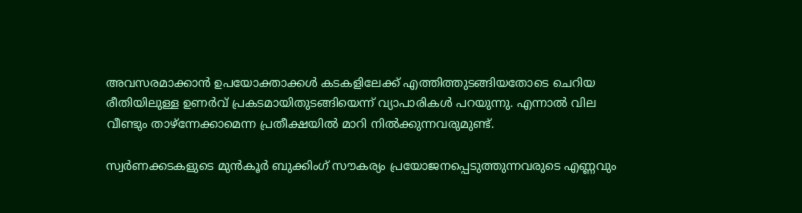അവസരമാക്കാന്‍ ഉപയോക്താക്കള്‍ കടകളിലേക്ക് എത്തിത്തുടങ്ങിയതോടെ ചെറിയ രീതിയിലുള്ള ഉണര്‍വ് പ്രകടമായിതുടങ്ങിയെന്ന് വ്യാപാരികള്‍ പറയുന്നു. എന്നാല്‍ വില വീണ്ടും താഴ്‌ന്നേക്കാമെന്ന പ്രതീക്ഷയില്‍ മാറി നില്‍ക്കുന്നവരുമുണ്ട്.

സ്വര്‍ണക്കടകളുടെ മുന്‍കൂര്‍ ബുക്കിംഗ് സൗകര്യം പ്രയോജനപ്പെടുത്തുന്നവരുടെ എണ്ണവും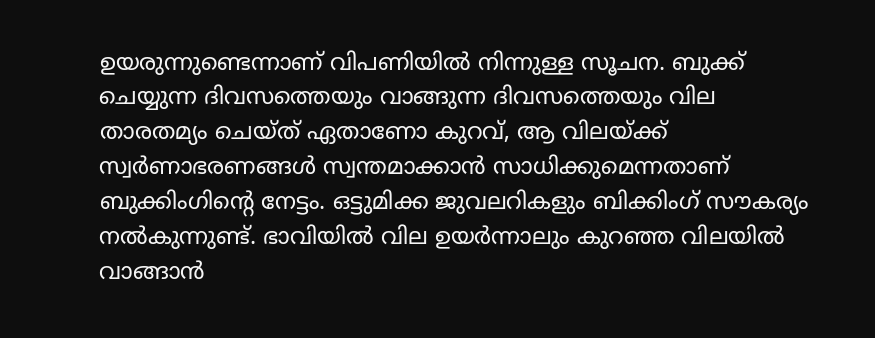ഉയരുന്നുണ്ടെന്നാണ് വിപണിയില്‍ നിന്നുള്ള സൂചന. ബുക്ക് ചെയ്യുന്ന ദിവസത്തെയും വാങ്ങുന്ന ദിവസത്തെയും വില താരതമ്യം ചെയ്ത് ഏതാണോ കുറവ്, ആ വിലയ്ക്ക് സ്വര്‍ണാഭരണങ്ങള്‍ സ്വന്തമാക്കാന്‍ സാധിക്കുമെന്നതാണ് ബുക്കിംഗിന്റെ നേട്ടം. ഒട്ടുമിക്ക ജുവലറികളും ബിക്കിംഗ് സൗകര്യം നല്‍കുന്നുണ്ട്. ഭാവിയില്‍ വില ഉയര്‍ന്നാലും കുറഞ്ഞ വിലയില്‍ വാങ്ങാന്‍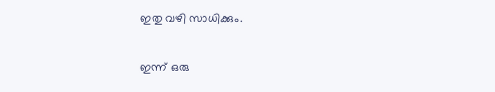ഇതു വഴി സാധിക്കും.

ഇന്ന് ഒരു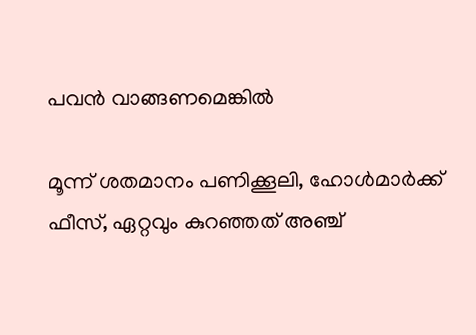പവന്‍ വാങ്ങണമെങ്കില്‍

മൂന്ന് ശതമാനം പണിക്കൂലി, ഹോള്‍മാര്‍ക്ക് ഫീസ്, ഏറ്റവും കുറഞ്ഞത് അഞ്ച്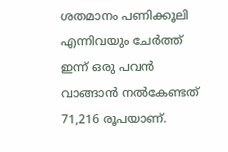ശതമാനം പണിക്കൂലി എന്നിവയും ചേര്‍ത്ത് ഇന്ന് ഒരു പവന്‍ വാങ്ങാന്‍ നല്‍കേണ്ടത് 71,216 രൂപയാണ്.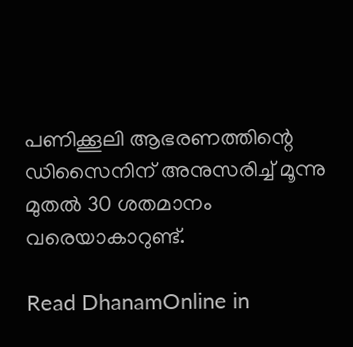പണിക്കൂലി ആഭരണത്തിന്റെ ഡിസൈനിന് അനുസരിച്ച് മൂന്നു മുതല്‍ 30 ശതമാനം വരെയാകാറുണ്ട്.

Read DhanamOnline in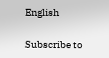English

Subscribe to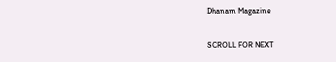Dhanam Magazine

SCROLL FOR NEXT